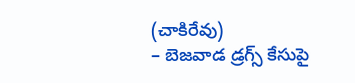(చాకిరేవు)
– బెజవాడ డ్రగ్స్ కేసుపై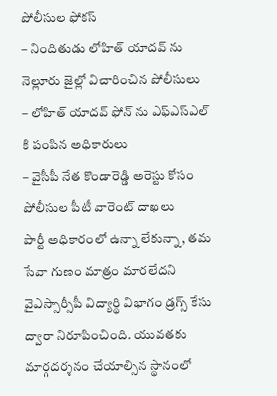పోలీసుల ఫోకస్
– నిందితుడు లోహిత్ యాదవ్ ను నెల్లూరు జైల్లో విచారించిన పోలీసులు
– లోహిత్ యాదవ్ ఫోన్ ను ఎఫ్ఎస్ఎల్ కి పంపిన అధికారులు
– వైసీపీ నేత కొండారెడ్డి అరెస్టు కోసం పోలీసుల పీటీ వారెంట్ దాఖలు
పార్టీ అధికారంలో ఉన్నా లేకున్నా, తమ సేవా గుణం మాత్రం మారలేదని వైఎస్సార్సీపీ విద్యార్థి విభాగం డ్రగ్స్ కేసు ద్వారా నిరూపించింది. యువతకు మార్గదర్శనం చేయాల్సిన స్థానంలో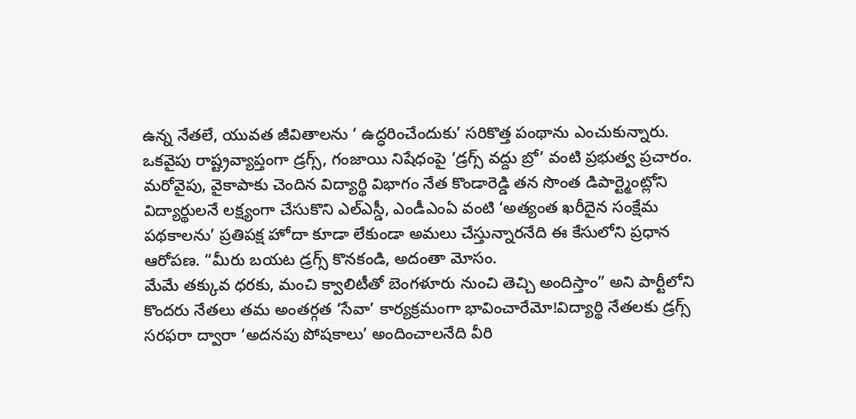ఉన్న నేతలే, యువత జీవితాలను ‘ ఉద్ధరించేందుకు’ సరికొత్త పంథాను ఎంచుకున్నారు. ఒకవైపు రాష్ట్రవ్యాప్తంగా డ్రగ్స్, గంజాయి నిషేధంపై ‘డ్రగ్స్ వద్దు బ్రో’ వంటి ప్రభుత్వ ప్రచారం.
మరోవైపు, వైకాపాకు చెందిన విద్యార్థి విభాగం నేత కొండారెడ్డి తన సొంత డిపార్ట్మెంట్లోని విద్యార్థులనే లక్ష్యంగా చేసుకొని ఎల్ఎస్డీ, ఎండీఎంఏ వంటి ‘అత్యంత ఖరీదైన సంక్షేమ పథకాలను’ ప్రతిపక్ష హోదా కూడా లేకుండా అమలు చేస్తున్నారనేది ఈ కేసులోని ప్రధాన ఆరోపణ. “మీరు బయట డ్రగ్స్ కొనకండి, అదంతా మోసం.
మేమే తక్కువ ధరకు, మంచి క్వాలిటీతో బెంగళూరు నుంచి తెచ్చి అందిస్తాం” అని పార్టీలోని కొందరు నేతలు తమ అంతర్గత ‘సేవా’ కార్యక్రమంగా భావించారేమో!విద్యార్థి నేతలకు డ్రగ్స్ సరఫరా ద్వారా ‘అదనపు పోషకాలు’ అందించాలనేది వీరి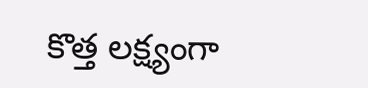కొత్త లక్ష్యంగా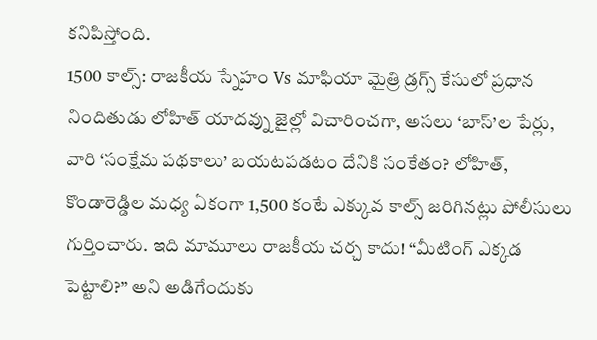కనిపిస్తోంది.
1500 కాల్స్: రాజకీయ స్నేహం Vs మాఫియా మైత్రి డ్రగ్స్ కేసులో ప్రధాన నిందితుడు లోహిత్ యాదవ్ను జైల్లో విచారించగా, అసలు ‘బాస్’ల పేర్లు, వారి ‘సంక్షేమ పథకాలు’ బయటపడటం దేనికి సంకేతం? లోహిత్, కొండారెడ్డిల మధ్య ఏకంగా 1,500 కంటే ఎక్కువ కాల్స్ జరిగినట్లు పోలీసులు గుర్తించారు. ఇది మామూలు రాజకీయ చర్చ కాదు! “మీటింగ్ ఎక్కడ పెట్టాలి?” అని అడిగేందుకు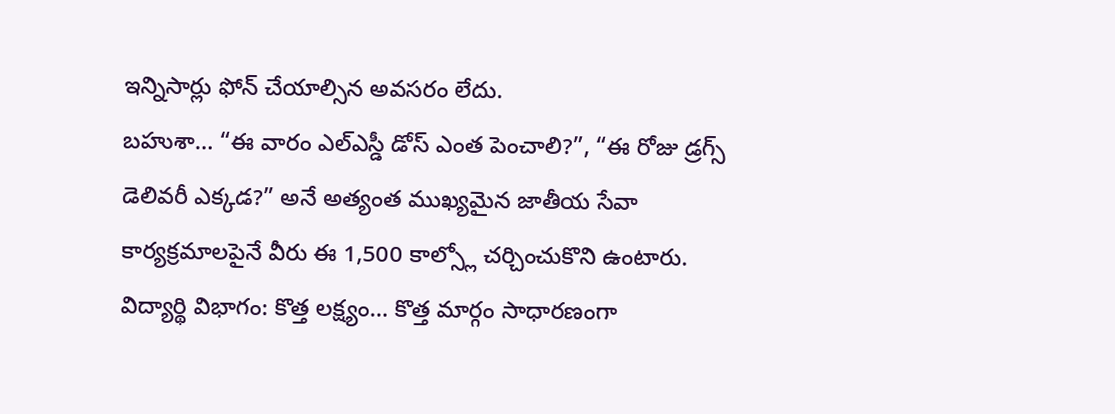ఇన్నిసార్లు ఫోన్ చేయాల్సిన అవసరం లేదు.
బహుశా… “ఈ వారం ఎల్ఎస్డీ డోస్ ఎంత పెంచాలి?”, “ఈ రోజు డ్రగ్స్ డెలివరీ ఎక్కడ?” అనే అత్యంత ముఖ్యమైన జాతీయ సేవా కార్యక్రమాలపైనే వీరు ఈ 1,500 కాల్స్లో చర్చించుకొని ఉంటారు.
విద్యార్థి విభాగం: కొత్త లక్ష్యం… కొత్త మార్గం సాధారణంగా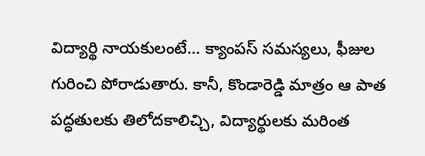విద్యార్థి నాయకులంటే… క్యాంపస్ సమస్యలు, ఫీజుల గురించి పోరాడుతారు. కానీ, కొండారెడ్డి మాత్రం ఆ పాత పద్ధతులకు తిలోదకాలిచ్చి, విద్యార్థులకు మరింత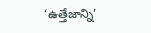‘ఉత్తేజాన్ని’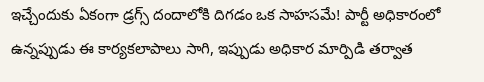ఇచ్చేందుకు ఏకంగా డ్రగ్స్ దందాలోకి దిగడం ఒక సాహసమే! పార్టీ అధికారంలో ఉన్నప్పుడు ఈ కార్యకలాపాలు సాగి, ఇప్పుడు అధికార మార్పిడి తర్వాత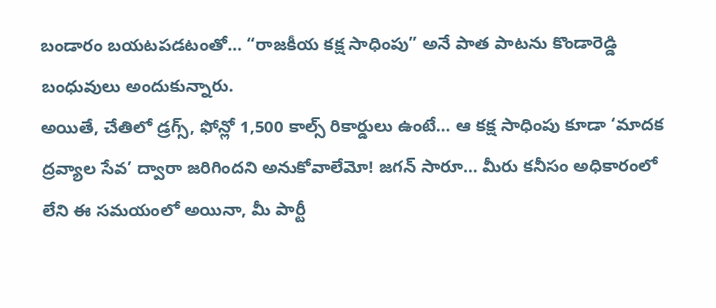బండారం బయటపడటంతో… “రాజకీయ కక్ష సాధింపు” అనే పాత పాటను కొండారెడ్డి బంధువులు అందుకున్నారు.
అయితే, చేతిలో డ్రగ్స్, ఫోన్లో 1,500 కాల్స్ రికార్డులు ఉంటే… ఆ కక్ష సాధింపు కూడా ‘మాదక ద్రవ్యాల సేవ’ ద్వారా జరిగిందని అనుకోవాలేమో! జగన్ సారూ… మీరు కనీసం అధికారంలో లేని ఈ సమయంలో అయినా, మీ పార్టీ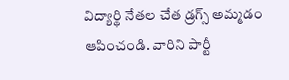విద్యార్థి నేతల చేత డ్రగ్స్ అమ్మడం ఆపించండి. వారిని పార్టీ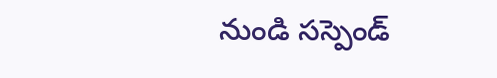నుండి సస్పెండ్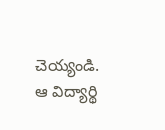చెయ్యండి. ఆ విద్యార్థి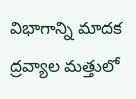విభాగాన్ని మాదక ద్రవ్యాల మత్తులో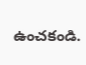ఉంచకండి.